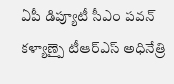ఏపీ డిప్యూటీ సీఎం పవన్ కళ్యాణ్పై టీఆర్ఎస్ అధినేత్రి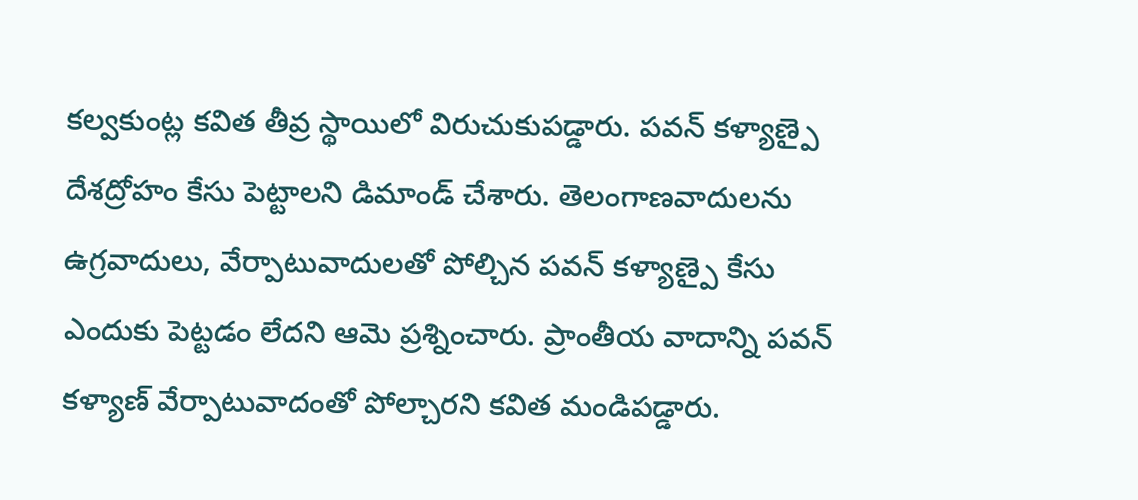కల్వకుంట్ల కవిత తీవ్ర స్థాయిలో విరుచుకుపడ్డారు. పవన్ కళ్యాణ్పై దేశద్రోహం కేసు పెట్టాలని డిమాండ్ చేశారు. తెలంగాణవాదులను ఉగ్రవాదులు, వేర్పాటువాదులతో పోల్చిన పవన్ కళ్యాణ్పై కేసు ఎందుకు పెట్టడం లేదని ఆమె ప్రశ్నించారు. ప్రాంతీయ వాదాన్ని పవన్ కళ్యాణ్ వేర్పాటువాదంతో పోల్చారని కవిత మండిపడ్డారు.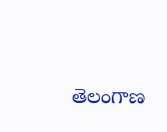తెలంగాణ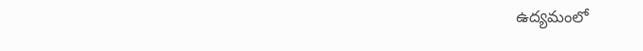ఉద్యమంలో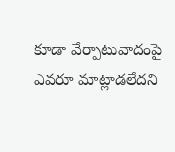కూడా వేర్పాటువాదంపై ఎవరూ మాట్లాడలేదని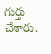గుర్తు చేశారు.